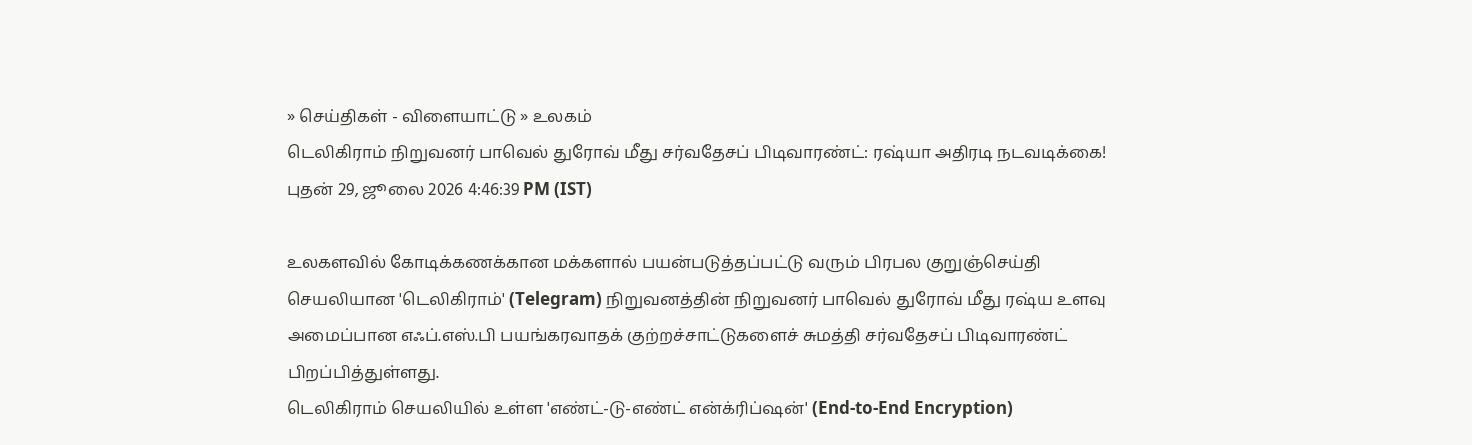» செய்திகள் - விளையாட்டு » உலகம்
டெலிகிராம் நிறுவனர் பாவெல் துரோவ் மீது சர்வதேசப் பிடிவாரண்ட்: ரஷ்யா அதிரடி நடவடிக்கை!
புதன் 29, ஜூலை 2026 4:46:39 PM (IST)

உலகளவில் கோடிக்கணக்கான மக்களால் பயன்படுத்தப்பட்டு வரும் பிரபல குறுஞ்செய்தி செயலியான 'டெலிகிராம்' (Telegram) நிறுவனத்தின் நிறுவனர் பாவெல் துரோவ் மீது ரஷ்ய உளவு அமைப்பான எஃப்.எஸ்.பி பயங்கரவாதக் குற்றச்சாட்டுகளைச் சுமத்தி சர்வதேசப் பிடிவாரண்ட் பிறப்பித்துள்ளது.
டெலிகிராம் செயலியில் உள்ள 'எண்ட்-டு-எண்ட் என்க்ரிப்ஷன்' (End-to-End Encryption)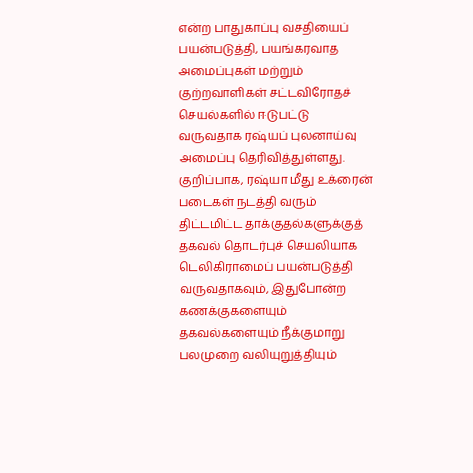என்ற பாதுகாப்பு வசதியைப் பயன்படுத்தி, பயங்கரவாத அமைப்புகள் மற்றும் குற்றவாளிகள் சட்டவிரோதச் செயல்களில் ஈடுபட்டு வருவதாக ரஷ்யப் புலனாய்வு அமைப்பு தெரிவித்துள்ளது.
குறிப்பாக, ரஷ்யா மீது உக்ரைன் படைகள் நடத்தி வரும் திட்டமிட்ட தாக்குதல்களுக்குத் தகவல் தொடர்புச் செயலியாக டெலிகிராமைப் பயன்படுத்தி வருவதாகவும், இதுபோன்ற கணக்குகளையும் தகவல்களையும் நீக்குமாறு பலமுறை வலியுறுத்தியும்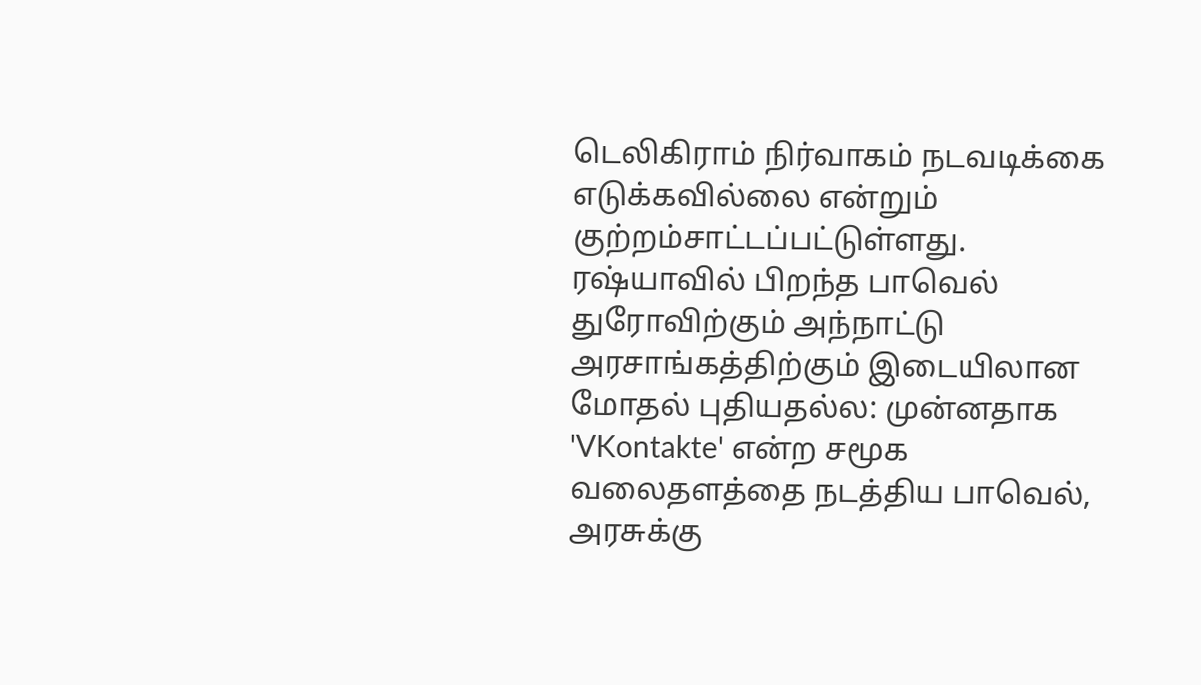டெலிகிராம் நிர்வாகம் நடவடிக்கை எடுக்கவில்லை என்றும் குற்றம்சாட்டப்பட்டுள்ளது.
ரஷ்யாவில் பிறந்த பாவெல் துரோவிற்கும் அந்நாட்டு அரசாங்கத்திற்கும் இடையிலான மோதல் புதியதல்ல: முன்னதாக 'VKontakte' என்ற சமூக வலைதளத்தை நடத்திய பாவெல், அரசுக்கு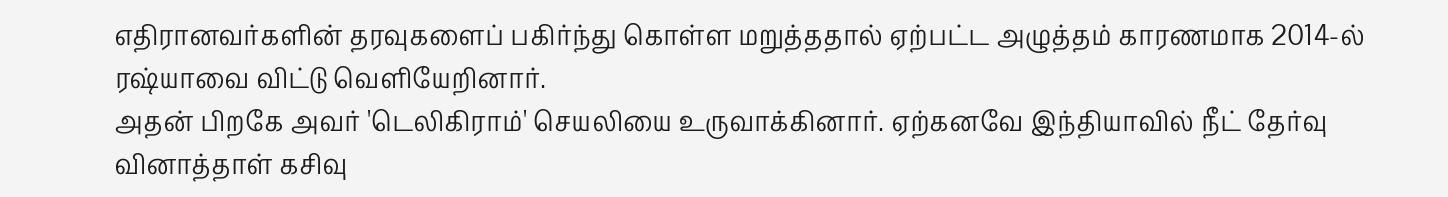எதிரானவர்களின் தரவுகளைப் பகிர்ந்து கொள்ள மறுத்ததால் ஏற்பட்ட அழுத்தம் காரணமாக 2014-ல் ரஷ்யாவை விட்டு வெளியேறினார்.
அதன் பிறகே அவர் 'டெலிகிராம்' செயலியை உருவாக்கினார். ஏற்கனவே இந்தியாவில் நீட் தேர்வு வினாத்தாள் கசிவு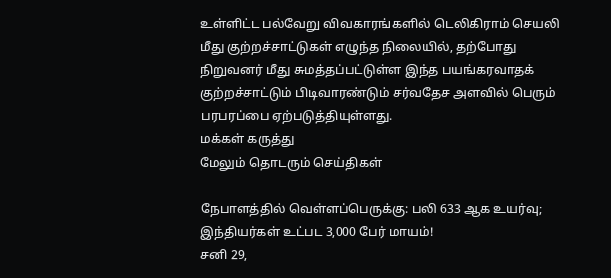உள்ளிட்ட பல்வேறு விவகாரங்களில் டெலிகிராம் செயலி மீது குற்றச்சாட்டுகள் எழுந்த நிலையில், தற்போது நிறுவனர் மீது சுமத்தப்பட்டுள்ள இந்த பயங்கரவாதக் குற்றச்சாட்டும் பிடிவாரண்டும் சர்வதேச அளவில் பெரும் பரபரப்பை ஏற்படுத்தியுள்ளது.
மக்கள் கருத்து
மேலும் தொடரும் செய்திகள்

நேபாளத்தில் வெள்ளப்பெருக்கு: பலி 633 ஆக உயர்வு; இந்தியர்கள் உட்பட 3,000 பேர் மாயம்!
சனி 29,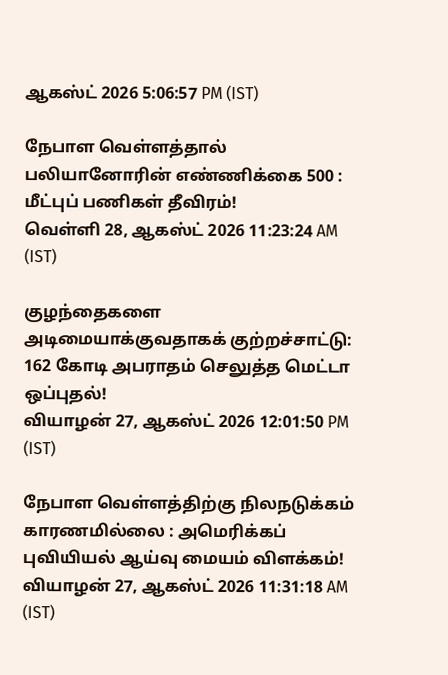ஆகஸ்ட் 2026 5:06:57 PM (IST)

நேபாள வெள்ளத்தால் பலியானோரின் எண்ணிக்கை 500 : மீட்புப் பணிகள் தீவிரம்!
வெள்ளி 28, ஆகஸ்ட் 2026 11:23:24 AM (IST)

குழந்தைகளை அடிமையாக்குவதாகக் குற்றச்சாட்டு: 162 கோடி அபராதம் செலுத்த மெட்டா ஒப்புதல்!
வியாழன் 27, ஆகஸ்ட் 2026 12:01:50 PM (IST)

நேபாள வெள்ளத்திற்கு நிலநடுக்கம் காரணமில்லை : அமெரிக்கப் புவியியல் ஆய்வு மையம் விளக்கம்!
வியாழன் 27, ஆகஸ்ட் 2026 11:31:18 AM (IST)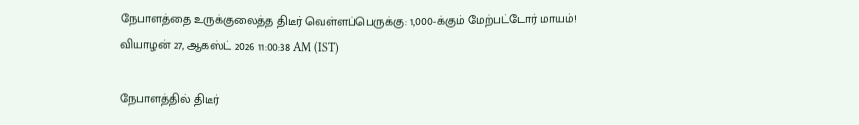நேபாளத்தை உருக்குலைத்த திடீர் வெள்ளப்பெருக்கு: 1,000-க்கும் மேற்பட்டோர் மாயம்!
வியாழன் 27, ஆகஸ்ட் 2026 11:00:38 AM (IST)

நேபாளத்தில் திடீர்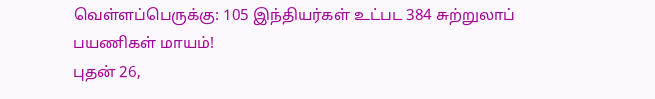வெள்ளப்பெருக்கு: 105 இந்தியர்கள் உட்பட 384 சுற்றுலாப் பயணிகள் மாயம்!
புதன் 26,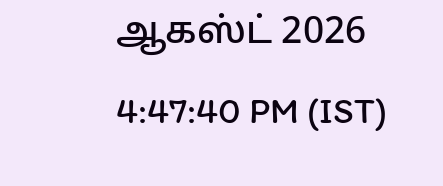ஆகஸ்ட் 2026 4:47:40 PM (IST)